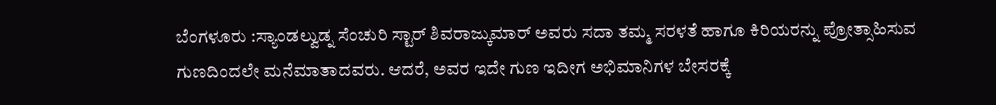ಬೆಂಗಳೂರು :ಸ್ಯಾಂಡಲ್ವುಡ್ನ ಸೆಂಚುರಿ ಸ್ಟಾರ್ ಶಿವರಾಜ್ಕುಮಾರ್ ಅವರು ಸದಾ ತಮ್ಮ ಸರಳತೆ ಹಾಗೂ ಕಿರಿಯರನ್ನು ಪ್ರೋತ್ಸಾಹಿಸುವ ಗುಣದಿಂದಲೇ ಮನೆಮಾತಾದವರು. ಆದರೆ, ಅವರ ಇದೇ ಗುಣ ಇದೀಗ ಅಭಿಮಾನಿಗಳ ಬೇಸರಕ್ಕೆ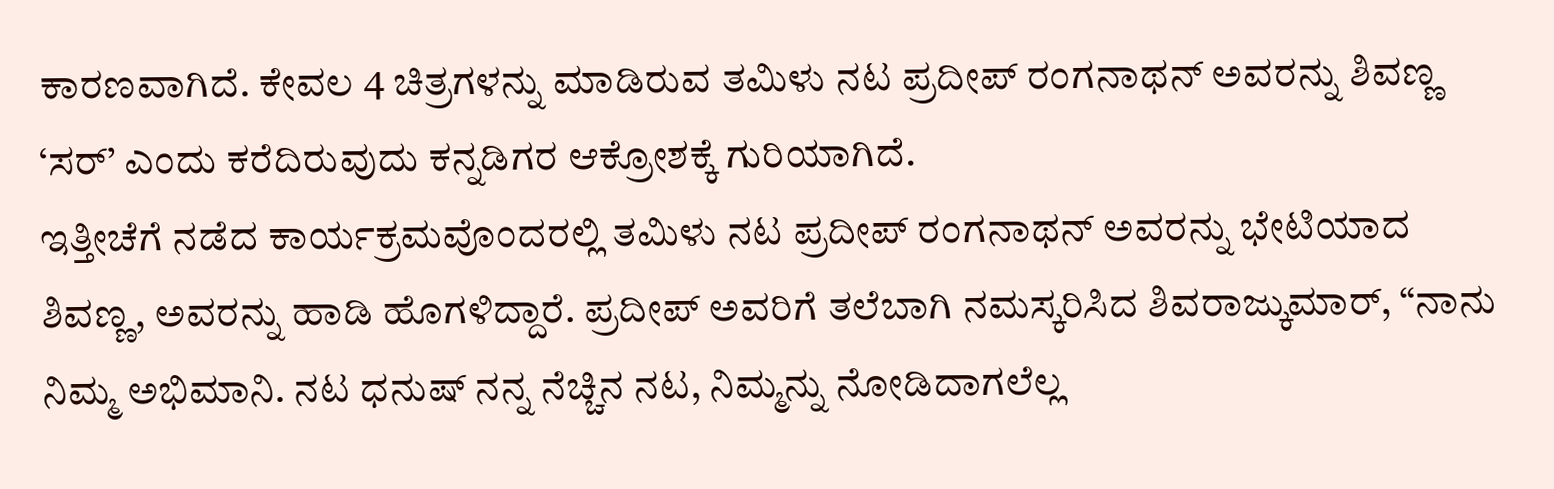ಕಾರಣವಾಗಿದೆ. ಕೇವಲ 4 ಚಿತ್ರಗಳನ್ನು ಮಾಡಿರುವ ತಮಿಳು ನಟ ಪ್ರದೀಪ್ ರಂಗನಾಥನ್ ಅವರನ್ನು ಶಿವಣ್ಣ ‘ಸರ್’ ಎಂದು ಕರೆದಿರುವುದು ಕನ್ನಡಿಗರ ಆಕ್ರೋಶಕ್ಕೆ ಗುರಿಯಾಗಿದೆ.
ಇತ್ತೀಚೆಗೆ ನಡೆದ ಕಾರ್ಯಕ್ರಮವೊಂದರಲ್ಲಿ ತಮಿಳು ನಟ ಪ್ರದೀಪ್ ರಂಗನಾಥನ್ ಅವರನ್ನು ಭೇಟಿಯಾದ ಶಿವಣ್ಣ, ಅವರನ್ನು ಹಾಡಿ ಹೊಗಳಿದ್ದಾರೆ. ಪ್ರದೀಪ್ ಅವರಿಗೆ ತಲೆಬಾಗಿ ನಮಸ್ಕರಿಸಿದ ಶಿವರಾಜ್ಕುಮಾರ್, “ನಾನು ನಿಮ್ಮ ಅಭಿಮಾನಿ. ನಟ ಧನುಷ್ ನನ್ನ ನೆಚ್ಚಿನ ನಟ, ನಿಮ್ಮನ್ನು ನೋಡಿದಾಗಲೆಲ್ಲ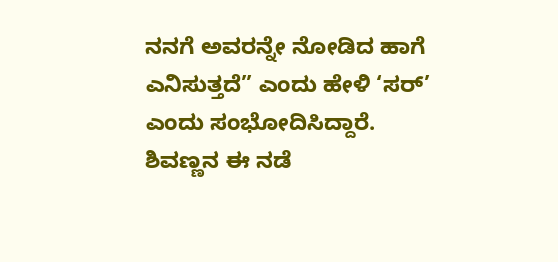ನನಗೆ ಅವರನ್ನೇ ನೋಡಿದ ಹಾಗೆ ಎನಿಸುತ್ತದೆ” ಎಂದು ಹೇಳಿ ‘ಸರ್’ ಎಂದು ಸಂಭೋದಿಸಿದ್ದಾರೆ. ಶಿವಣ್ಣನ ಈ ನಡೆ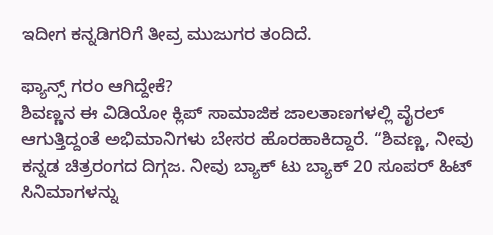ಇದೀಗ ಕನ್ನಡಿಗರಿಗೆ ತೀವ್ರ ಮುಜುಗರ ತಂದಿದೆ.

ಫ್ಯಾನ್ಸ್ ಗರಂ ಆಗಿದ್ದೇಕೆ?
ಶಿವಣ್ಣನ ಈ ವಿಡಿಯೋ ಕ್ಲಿಪ್ ಸಾಮಾಜಿಕ ಜಾಲತಾಣಗಳಲ್ಲಿ ವೈರಲ್ ಆಗುತ್ತಿದ್ದಂತೆ ಅಭಿಮಾನಿಗಳು ಬೇಸರ ಹೊರಹಾಕಿದ್ದಾರೆ. “ಶಿವಣ್ಣ, ನೀವು ಕನ್ನಡ ಚಿತ್ರರಂಗದ ದಿಗ್ಗಜ. ನೀವು ಬ್ಯಾಕ್ ಟು ಬ್ಯಾಕ್ 20 ಸೂಪರ್ ಹಿಟ್ ಸಿನಿಮಾಗಳನ್ನು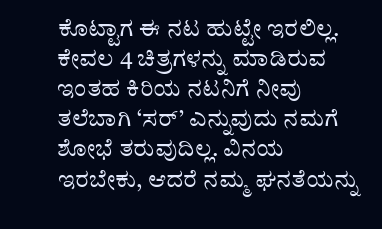ಕೊಟ್ಟಾಗ ಈ ನಟ ಹುಟ್ಟೇ ಇರಲಿಲ್ಲ. ಕೇವಲ 4 ಚಿತ್ರಗಳನ್ನು ಮಾಡಿರುವ ಇಂತಹ ಕಿರಿಯ ನಟನಿಗೆ ನೀವು ತಲೆಬಾಗಿ ‘ಸರ್’ ಎನ್ನುವುದು ನಮಗೆ ಶೋಭೆ ತರುವುದಿಲ್ಲ. ವಿನಯ ಇರಬೇಕು, ಆದರೆ ನಮ್ಮ ಘನತೆಯನ್ನು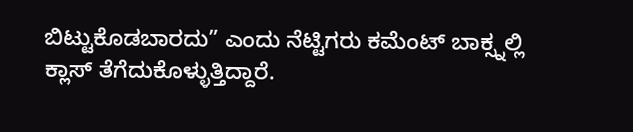ಬಿಟ್ಟುಕೊಡಬಾರದು” ಎಂದು ನೆಟ್ಟಿಗರು ಕಮೆಂಟ್ ಬಾಕ್ಸ್ನಲ್ಲಿ ಕ್ಲಾಸ್ ತೆಗೆದುಕೊಳ್ಳುತ್ತಿದ್ದಾರೆ.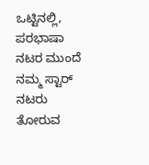ಒಟ್ಟಿನಲ್ಲಿ, ಪರಭಾಷಾ ನಟರ ಮುಂದೆ ನಮ್ಮ ಸ್ಟಾರ್ ನಟರು ತೋರುವ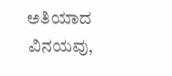ಅತಿಯಾದ ವಿನಯವು,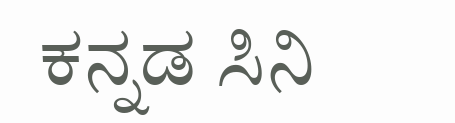ಕನ್ನಡ ಸಿನಿ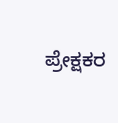ಪ್ರೇಕ್ಷಕರ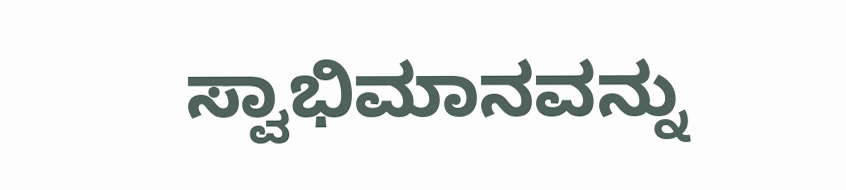ಸ್ವಾಭಿಮಾನವನ್ನು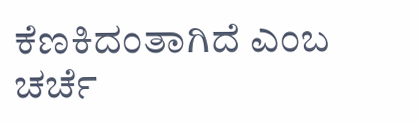ಕೆಣಕಿದಂತಾಗಿದೆ ಎಂಬ ಚರ್ಚೆ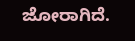ಜೋರಾಗಿದೆ.